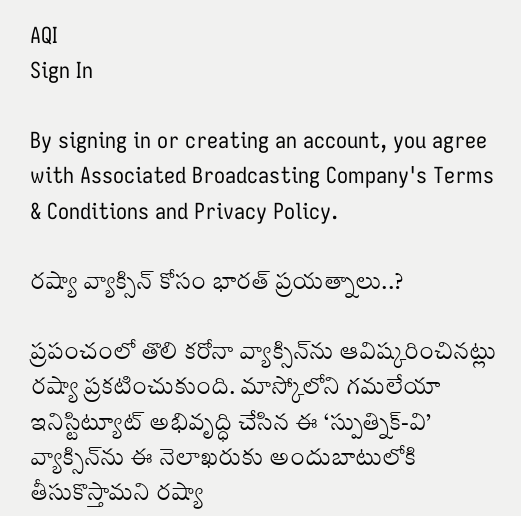AQI
Sign In

By signing in or creating an account, you agree with Associated Broadcasting Company's Terms & Conditions and Privacy Policy.

రష్యా వ్యాక్సిన్ కోసం భారత్ ప్రయత్నాలు..?

ప్రపంచంలో తొలి కరోనా వ్యాక్సిన్‌ను ఆవిష్కరించినట్లు రష్యా ప్రకటించుకుంది. మాస్కోలోని గమలేయా ఇనిస్టిట్యూట్‌ అభివృద్ధి చేసిన ఈ ‘స్పుత్నిక్‌-వి’ వ్యాక్సిన్‌ను ఈ నెలాఖరుకు అందుబాటులోకి తీసుకొస్తామని రష్యా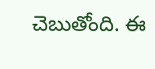చెబుతోంది. ఈ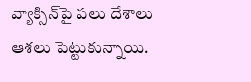వ్యాక్సిన్‌పై పలు దేశాలు ఆశలు పెట్టుకున్నాయి.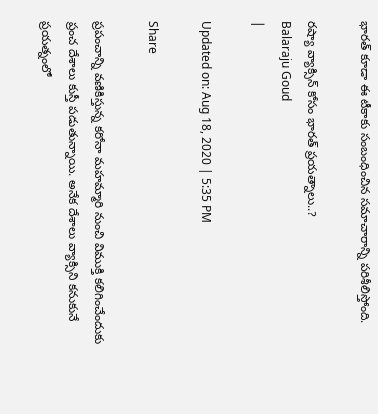భారత్‌ కూడా ఈ టీకాకు సంబంధించిన సమాచారాన్ని పరిశీలిస్తోంది.

రష్యా వ్యాక్సిన్ కోసం భారత్ ప్రయత్నాలు..?
Balaraju Goud
|

Updated on: Aug 18, 2020 | 5:35 PM

Share

ప్రపంచాన్ని వణికిస్తున్న కరోనా మహమ్మారి నుంచి విముక్తి కలిగించేందుకు ప్రంచ దేశాలు కుస్తీ పడుతున్నాయి. అనేక దేశాలు వ్యాక్సిని కనుకునే ప్రయత్నంలో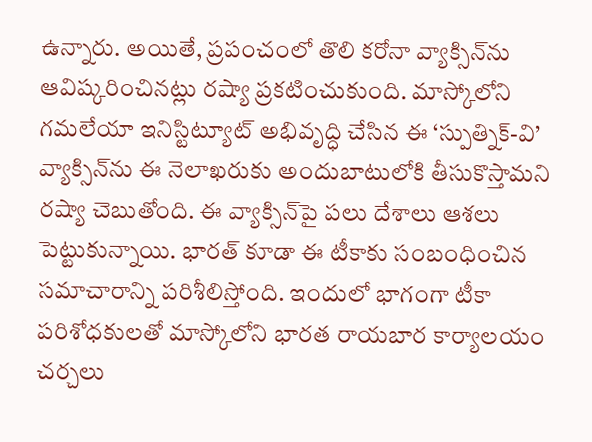ఉన్నారు. అయితే, ప్రపంచంలో తొలి కరోనా వ్యాక్సిన్‌ను ఆవిష్కరించినట్లు రష్యా ప్రకటించుకుంది. మాస్కోలోని గమలేయా ఇనిస్టిట్యూట్‌ అభివృద్ధి చేసిన ఈ ‘స్పుత్నిక్‌-వి’ వ్యాక్సిన్‌ను ఈ నెలాఖరుకు అందుబాటులోకి తీసుకొస్తామని రష్యా చెబుతోంది. ఈ వ్యాక్సిన్‌పై పలు దేశాలు ఆశలు పెట్టుకున్నాయి. భారత్‌ కూడా ఈ టీకాకు సంబంధించిన సమాచారాన్ని పరిశీలిస్తోంది. ఇందులో భాగంగా టీకా పరిశోధకులతో మాస్కోలోని భారత రాయబార కార్యాలయం చర్చలు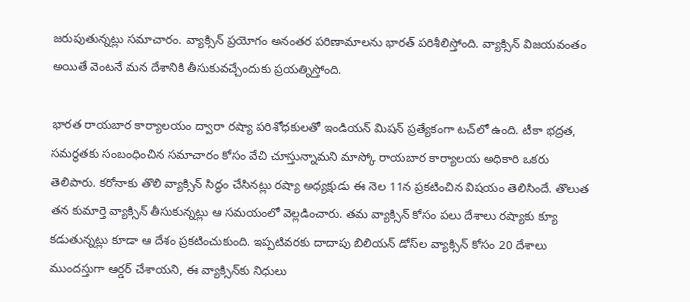జరుపుతున్నట్లు సమాచారం. వ్యాక్సిన్ ప్రయోగం అనంతర పరిణామాలను భారత్ పరిశీలిస్తోంది. వ్యాక్సిన్ విజయవంతం అయితే వెంటనే మన దేశానికి తీసుకువచ్చేందుకు ప్రయత్నిస్తోంది.

భారత రాయబార కార్యాలయం ద్వారా రష్యా పరిశోధకులతో ఇండియన్‌ మిషన్‌ ప్రత్యేకంగా టచ్‌లో ఉంది. టీకా భద్రత, సమర్థతకు సంబంధించిన సమాచారం కోసం వేచి చూస్తున్నామని మాస్కో రాయబార కార్యాలయ అధికారి ఒకరు తెలిపారు. కరోనాకు తొలి వ్యాక్సిన్‌ సిద్ధం చేసినట్లు రష్యా అధ్యక్షుడు ఈ నెల 11న ప్రకటించిన విషయం తెలిసిందే. తొలుత తన కుమార్తె వ్యాక్సిన్‌ తీసుకున్నట్లు ఆ సమయంలో వెల్లడించారు. తమ వ్యాక్సిన్‌ కోసం పలు దేశాలు రష్యాకు క్యూ కడుతున్నట్లు కూడా ఆ దేశం ప్రకటించుకుంది. ఇప్పటివరకు దాదాపు బిలియన్‌ డోస్‌ల వ్యాక్సిన్‌ కోసం 20 దేశాలు ముందస్తుగా ఆర్డర్‌ చేశాయని, ఈ వ్యాక్సిన్‌కు నిధులు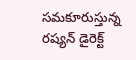సమకూరుస్తున్న రష్యన్‌ డైరెక్ట్‌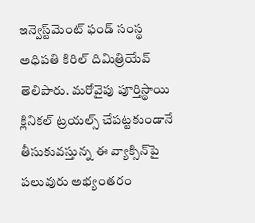ఇన్వెస్ట్‌మెంట్‌ ఫండ్‌ సంస్థ అధిపతి కిరిల్‌ దిమిత్రియేవ్‌ తెలిపారు. మరోవైపు పూర్తిస్థాయి క్లినికల్‌ ట్రయల్స్‌ చేపట్టకుండానే తీసుకువస్తున్న ఈ వ్యాక్సిన్‌పై పలువురు అభ్యంతరం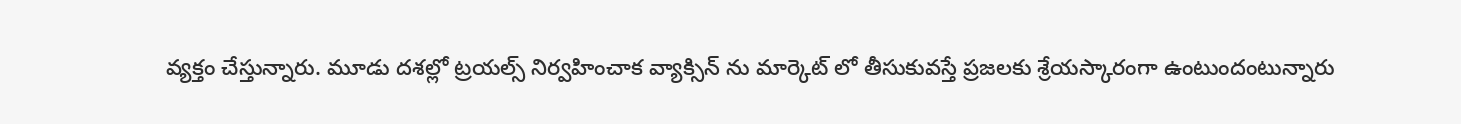వ్యక్తం చేస్తున్నారు. మూడు దశల్లో ట్రయల్స్ నిర్వహించాక వ్యాక్సిన్ ను మార్కెట్ లో తీసుకువస్తే ప్రజలకు శ్రేయస్కారంగా ఉంటుందంటున్నారు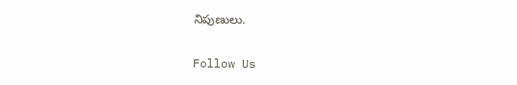నిపుణులు.

Follow Us